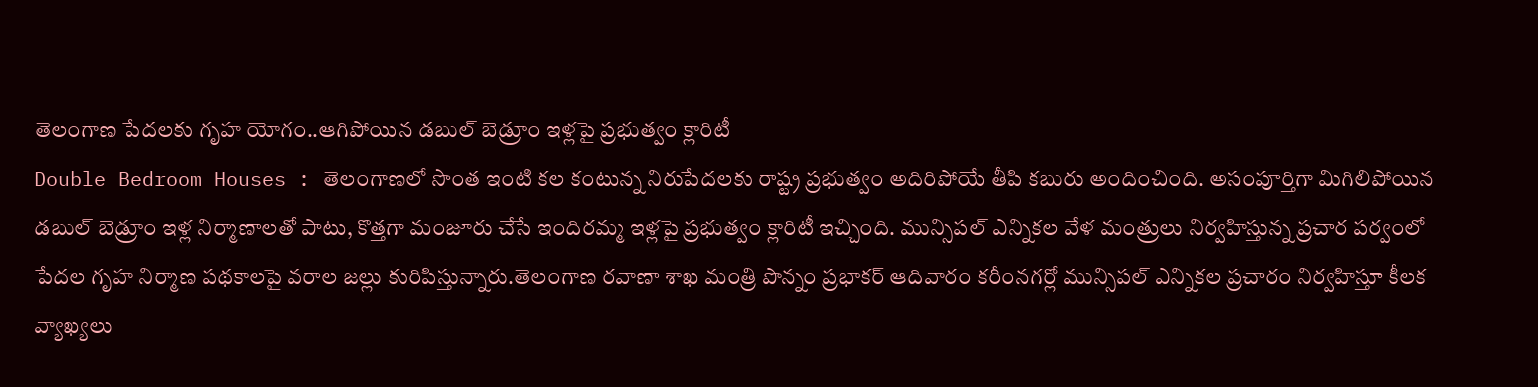తెలంగాణ పేదలకు గృహ యోగం..ఆగిపోయిన డబుల్ బెడ్రూం ఇళ్లపై ప్రభుత్వం క్లారిటీ
Double Bedroom Houses : తెలంగాణలో సొంత ఇంటి కల కంటున్న నిరుపేదలకు రాష్ట్ర ప్రభుత్వం అదిరిపోయే తీపి కబురు అందించింది. అసంపూర్తిగా మిగిలిపోయిన డబుల్ బెడ్రూం ఇళ్ల నిర్మాణాలతో పాటు, కొత్తగా మంజూరు చేసే ఇందిరమ్మ ఇళ్లపై ప్రభుత్వం క్లారిటీ ఇచ్చింది. మున్సిపల్ ఎన్నికల వేళ మంత్రులు నిర్వహిస్తున్న ప్రచార పర్వంలో పేదల గృహ నిర్మాణ పథకాలపై వరాల జల్లు కురిపిస్తున్నారు.తెలంగాణ రవాణా శాఖ మంత్రి పొన్నం ప్రభాకర్ ఆదివారం కరీంనగర్లో మున్సిపల్ ఎన్నికల ప్రచారం నిర్వహిస్తూ కీలక వ్యాఖ్యలు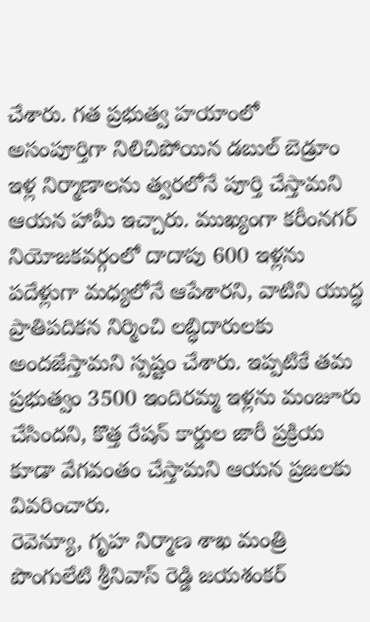చేశారు. గత ప్రభుత్వ హయాంలో అసంపూర్తిగా నిలిచిపోయిన డబుల్ బెడ్రూం ఇళ్ల నిర్మాణాలను త్వరలోనే పూర్తి చేస్తామని ఆయన హామీ ఇచ్చారు. ముఖ్యంగా కరీంనగర్ నియోజకవర్గంలో దాదాపు 600 ఇళ్లను పదేళ్లుగా మధ్యలోనే ఆపేశారని, వాటిని యుద్ధ ప్రాతిపదికన నిర్మించి లబ్ధిదారులకు అందజేస్తామని స్పష్టం చేశారు. ఇప్పటికే తమ ప్రభుత్వం 3500 ఇందిరమ్మ ఇళ్లను మంజూరు చేసిందని, కొత్త రేషన్ కార్డుల జారీ ప్రక్రియ కూడా వేగవంతం చేస్తామని ఆయన ప్రజలకు వివరించారు.
రెవెన్యూ, గృహ నిర్మాణ శాఖ మంత్రి పొంగులేటి శ్రీనివాస్ రెడ్డి జయశంకర్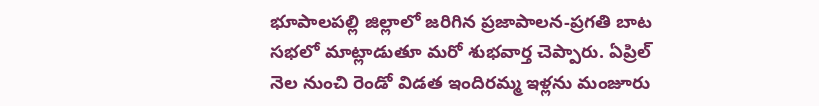భూపాలపల్లి జిల్లాలో జరిగిన ప్రజాపాలన-ప్రగతి బాట సభలో మాట్లాడుతూ మరో శుభవార్త చెప్పారు. ఏప్రిల్ నెల నుంచి రెండో విడత ఇందిరమ్మ ఇళ్లను మంజూరు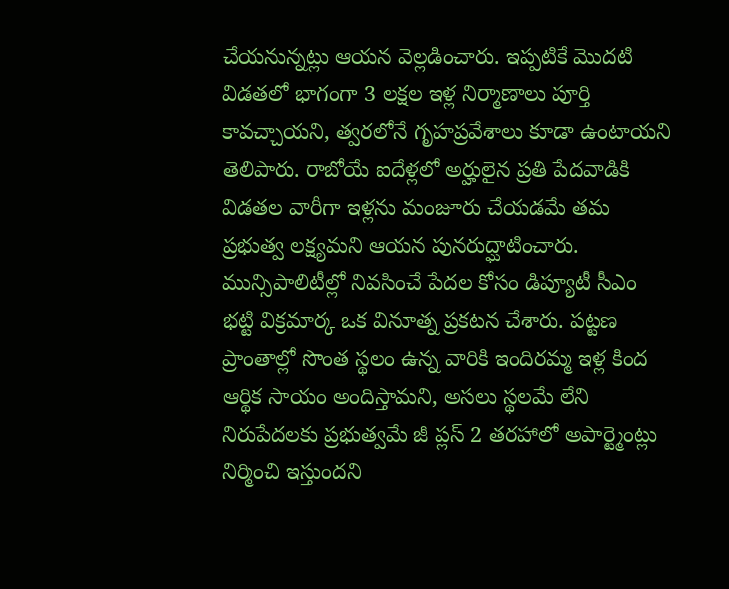చేయనున్నట్లు ఆయన వెల్లడించారు. ఇప్పటికే మొదటి విడతలో భాగంగా 3 లక్షల ఇళ్ల నిర్మాణాలు పూర్తి కావచ్చాయని, త్వరలోనే గృహప్రవేశాలు కూడా ఉంటాయని తెలిపారు. రాబోయే ఐదేళ్లలో అర్హులైన ప్రతి పేదవాడికి విడతల వారీగా ఇళ్లను మంజూరు చేయడమే తమ ప్రభుత్వ లక్ష్యమని ఆయన పునరుద్ఘాటించారు.
మున్సిపాలిటీల్లో నివసించే పేదల కోసం డిప్యూటీ సీఎం భట్టి విక్రమార్క ఒక వినూత్న ప్రకటన చేశారు. పట్టణ ప్రాంతాల్లో సొంత స్థలం ఉన్న వారికి ఇందిరమ్మ ఇళ్ల కింద ఆర్థిక సాయం అందిస్తామని, అసలు స్థలమే లేని నిరుపేదలకు ప్రభుత్వమే జీ ప్లస్ 2 తరహాలో అపార్ట్మెంట్లు నిర్మించి ఇస్తుందని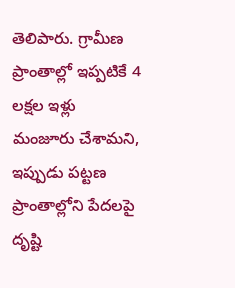తెలిపారు. గ్రామీణ ప్రాంతాల్లో ఇప్పటికే 4 లక్షల ఇళ్లు మంజూరు చేశామని, ఇప్పుడు పట్టణ ప్రాంతాల్లోని పేదలపై దృష్టి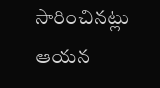సారించినట్లు ఆయన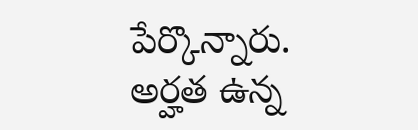పేర్కొన్నారు. అర్హత ఉన్న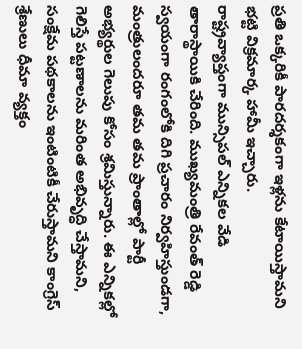ప్రతి ఒక్కరికీ పారదర్శకంగా ఇళ్లను కేటాయిస్తామని భట్టి విక్రమార్క హామీ ఇచ్చారు.
రాష్ట్రవ్యాప్తంగా మున్సిపల్ ఎన్నికల వేడి తారాస్థాయికి చేరింది. ముఖ్యమంత్రి రేవంత్ రెడ్డి స్వయంగా రంగంలోకి దిగి ప్రచారం నిర్వహిస్తుండగా, మంత్రులందరూ తమ తమ ప్రాంతాల్లో పార్టీ అభ్యర్థుల గెలుపు కోసం శ్రమిస్తున్నారు. ఈ ఎన్నికల్లో గెలిస్తే పట్టణాలను మరింత అభివృద్ధి చేస్తామని, సంక్షేమ పథకాలను ఇంటింటికీ చేరుస్తామని కాంగ్రెస్ శ్రేణులు ధీమా వ్యక్తం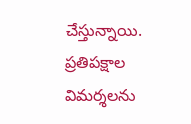చేస్తున్నాయి. ప్రతిపక్షాల విమర్శలను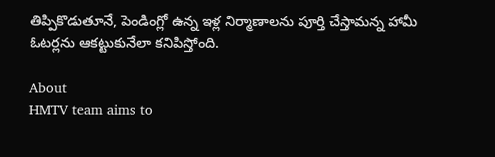తిప్పికొడుతూనే, పెండింగ్లో ఉన్న ఇళ్ల నిర్మాణాలను పూర్తి చేస్తామన్న హామీ ఓటర్లను ఆకట్టుకునేలా కనిపిస్తోంది.

About
HMTV team aims to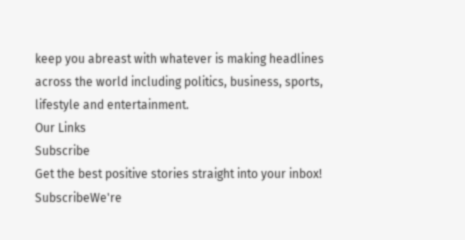keep you abreast with whatever is making headlines across the world including politics, business, sports, lifestyle and entertainment.
Our Links
Subscribe
Get the best positive stories straight into your inbox!
SubscribeWe're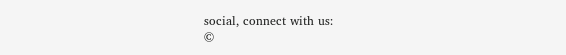social, connect with us:
©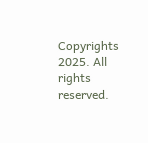Copyrights 2025. All rights reserved.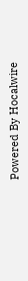Powered By Hocalwire